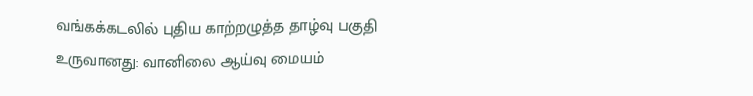வங்கக்கடலில் புதிய காற்றழுத்த தாழ்வு பகுதி உருவானது: வானிலை ஆய்வு மையம்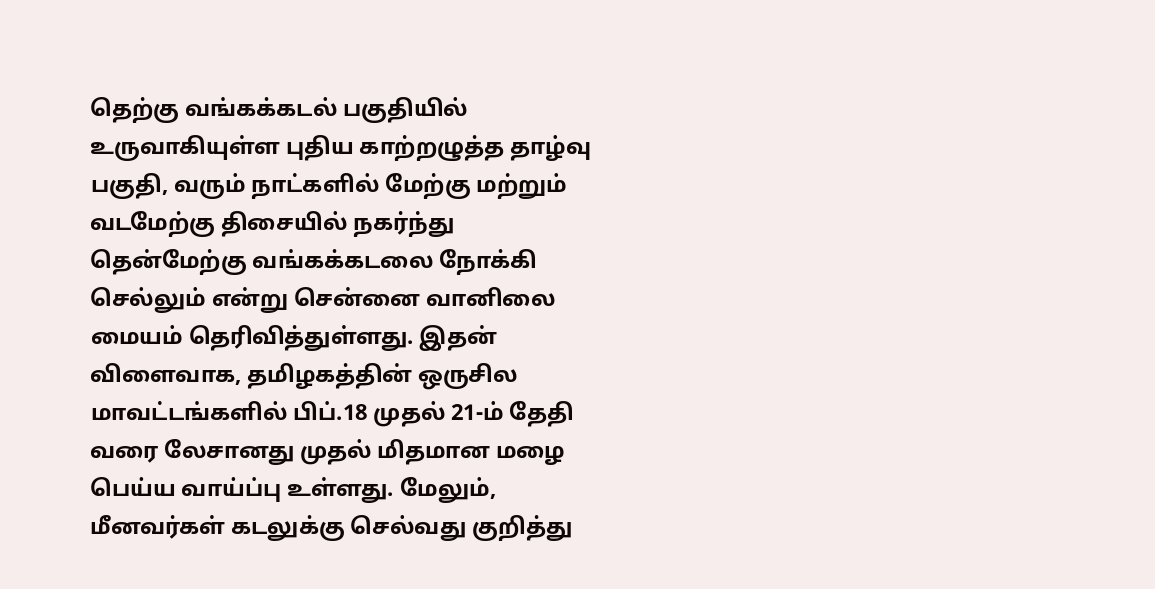தெற்கு வங்கக்கடல் பகுதியில் உருவாகியுள்ள புதிய காற்றழுத்த தாழ்வு பகுதி, வரும் நாட்களில் மேற்கு மற்றும் வடமேற்கு திசையில் நகர்ந்து தென்மேற்கு வங்கக்கடலை நோக்கி செல்லும் என்று சென்னை வானிலை மையம் தெரிவித்துள்ளது. இதன் விளைவாக, தமிழகத்தின் ஒருசில மாவட்டங்களில் பிப்.18 முதல் 21-ம் தேதி வரை லேசானது முதல் மிதமான மழை பெய்ய வாய்ப்பு உள்ளது. மேலும், மீனவர்கள் கடலுக்கு செல்வது குறித்து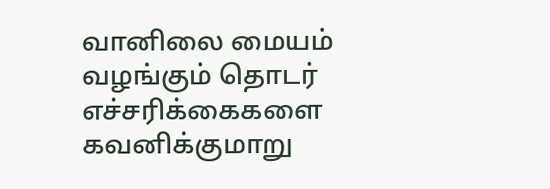வானிலை மையம் வழங்கும் தொடர் எச்சரிக்கைகளை கவனிக்குமாறு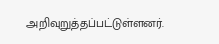அறிவுறுத்தப்பட்டுள்ளனர்.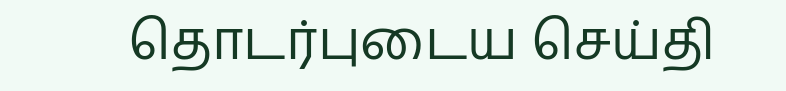தொடர்புடைய செய்தி